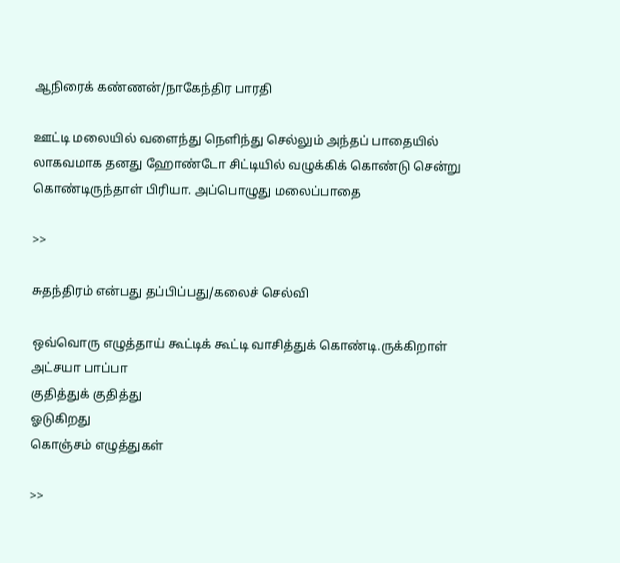ஆநிரைக் கண்ணன்/நாகேந்திர பாரதி

ஊட்டி மலையில் வளைந்து நெளிந்து செல்லும் அந்தப் பாதையில் லாகவமாக தனது ஹோண்டோ சிட்டியில் வழுக்கிக் கொண்டு சென்று கொண்டிருந்தாள் பிரியா. அப்பொழுது மலைப்பாதை

>>

சுதந்திரம் என்பது தப்பிப்பது/கலைச் செல்வி

ஒவ்வொரு எழுத்தாய் கூட்டிக் கூட்டி வாசித்துக் கொண்டி.ருக்கிறாள் அட்சயா பாப்பா
குதித்துக் குதித்து
ஓடுகிறது
கொஞ்சம் எழுத்துகள்

>>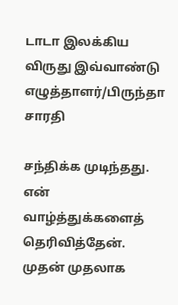டாடா இலக்கிய விருது இவ்வாண்டு எழுத்தாளர்/பிருந்தா சாரதி

சந்திக்க முடிந்தது. என் வாழ்த்துக்களைத் தெரிவித்தேன். முதன் முதலாக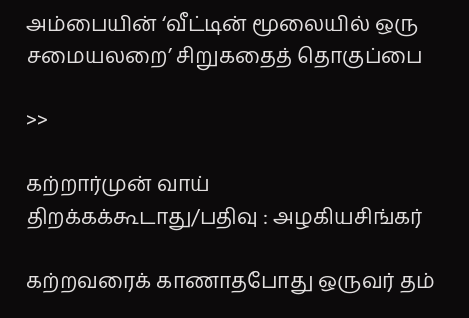அம்பையின் ‘வீட்டின் மூலையில் ஒரு சமையலறை’ சிறுகதைத் தொகுப்பை

>>

கற்றார்முன் வாய் திறக்கக்கூடாது/பதிவு : அழகியசிங்கர்

கற்றவரைக் காணாதபோது ஒருவர் தம்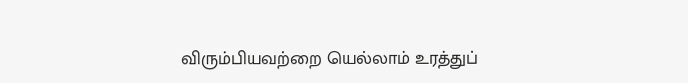விரும்பியவற்றை யெல்லாம் உரத்துப்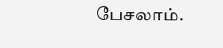பேசலாம்.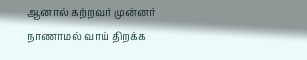ஆனால் கற்றவர் முன்னர் நாணாமல் வாய் திறக்க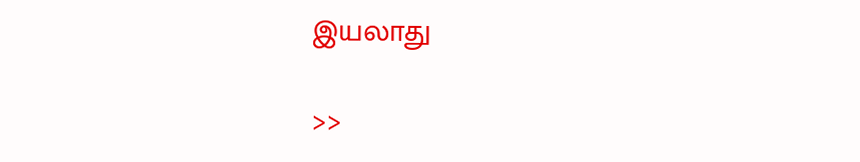இயலாது

>>